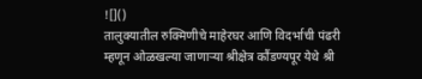![]()
तालुक्यातील रुक्मिणीचे माहेरघर आणि विदर्भाची पंढरी म्हणून ओळखल्या जाणाऱ्या श्रीक्षेत्र कौंडण्यपूर येथे श्री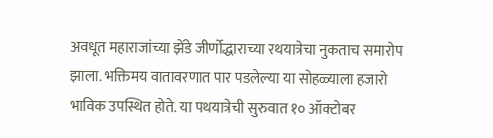अवधूत महाराजांच्या झेंडे जीर्णोद्धाराच्या रथयात्रेचा नुकताच समारोप झाला. भक्तिमय वातावरणात पार पडलेल्या या सोहळ्याला हजारो भाविक उपस्थित होते. या पथयात्रेची सुरुवात १० ऑक्टोबर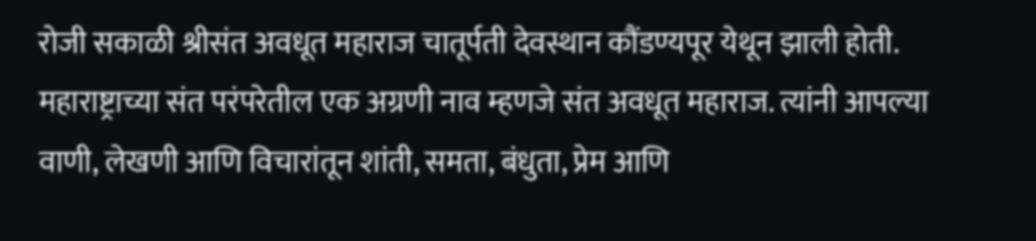रोजी सकाळी श्रीसंत अवधूत महाराज चातूर्पती देवस्थान कौंडण्यपूर येथून झाली होती. महाराष्ट्राच्या संत परंपरेतील एक अग्रणी नाव म्हणजे संत अवधूत महाराज. त्यांनी आपल्या वाणी, लेखणी आणि विचारांतून शांती, समता, बंधुता, प्रेम आणि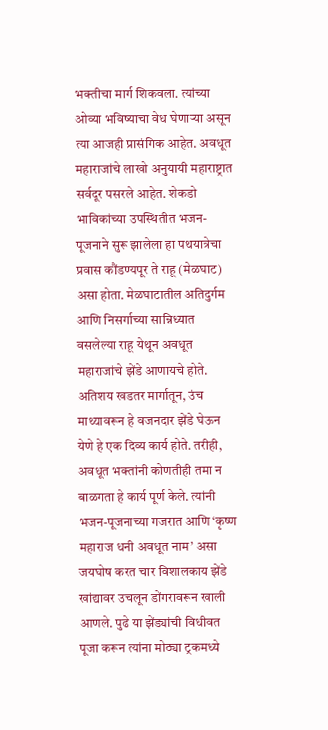भक्तीचा मार्ग शिकवला. त्यांच्या ओव्या भविष्याचा वेध घेणाऱ्या असून त्या आजही प्रासंगिक आहेत. अवधूत महाराजांचे लाखो अनुयायी महाराष्ट्रात सर्वदूर पसरले आहेत. शेकडो भाविकांच्या उपस्थितीत भजन-पूजनाने सुरू झालेला हा पथयात्रेचा प्रवास कौंडण्यपूर ते राहू (मेळघाट) असा होता. मेळघाटातील अतिदुर्गम आणि निसर्गाच्या सान्निध्यात वसलेल्या राहू येथून अवधूत महाराजांचे झेंडे आणायचे होते. अतिशय खडतर मार्गातून, उंच माथ्यावरून हे वजनदार झेंडे घेऊन येणे हे एक दिव्य कार्य होते. तरीही, अवधूत भक्तांनी कोणतीही तमा न बाळगता हे कार्य पूर्ण केले. त्यांनी भजन-पूजनाच्या गजरात आणि ‘कृष्ण महाराज धनी अवधूत नाम’ असा जयघोष करत चार विशालकाय झेंडे खांद्यावर उचलून डोंगरावरून खाली आणले. पुढे या झेंड्यांची विधीवत पूजा करून त्यांना मोठ्या ट्रकमध्ये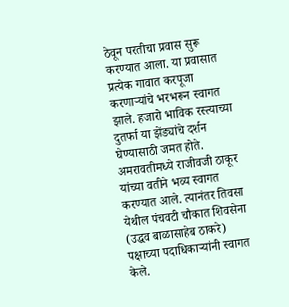ठेवून परतीचा प्रवास सुरू करण्यात आला. या प्रवासात प्रत्येक गावात करपूजा करणाऱ्यांचे भरभरून स्वागत झाले. हजारो भाविक रस्त्याच्या दुतर्फा या झेंड्यांचे दर्शन घेण्यासाठी जमत होते. अमरावतीमध्ये राजीवजी ठाकूर यांच्या वतीने भव्य स्वागत करण्यात आले. त्यानंतर तिवसा येथील पंचवटी चौकात शिवसेना (उद्धव बाळासाहेब ठाकरे) पक्षाच्या पदाधिकाऱ्यांनी स्वागत केले.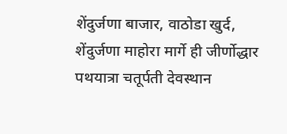शेंदुर्जणा बाजार, वाठोडा खुर्द, शेंदुर्जणा माहोरा मार्गे ही जीर्णोद्धार पथयात्रा चतूर्पती देवस्थान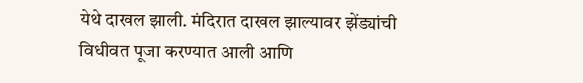येथे दाखल झाली. मंदिरात दाखल झाल्यावर झेंड्यांची विधीवत पूजा करण्यात आली आणि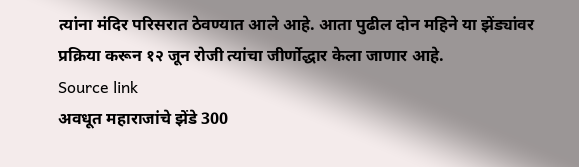त्यांना मंदिर परिसरात ठेवण्यात आले आहे. आता पुढील दोन महिने या झेंड्यांवर प्रक्रिया करून १२ जून रोजी त्यांचा जीर्णोद्धार केला जाणार आहे.
Source link
अवधूत महाराजांचे झेंडे 300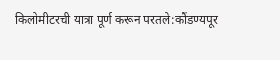किलोमीटरची यात्रा पूर्ण करून परतले:कौंडण्यपूर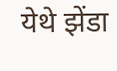येथे झेंडा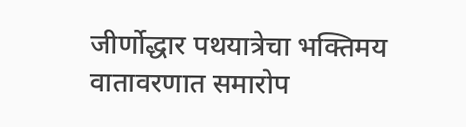जीर्णोद्धार पथयात्रेचा भक्तिमय वातावरणात समारोप